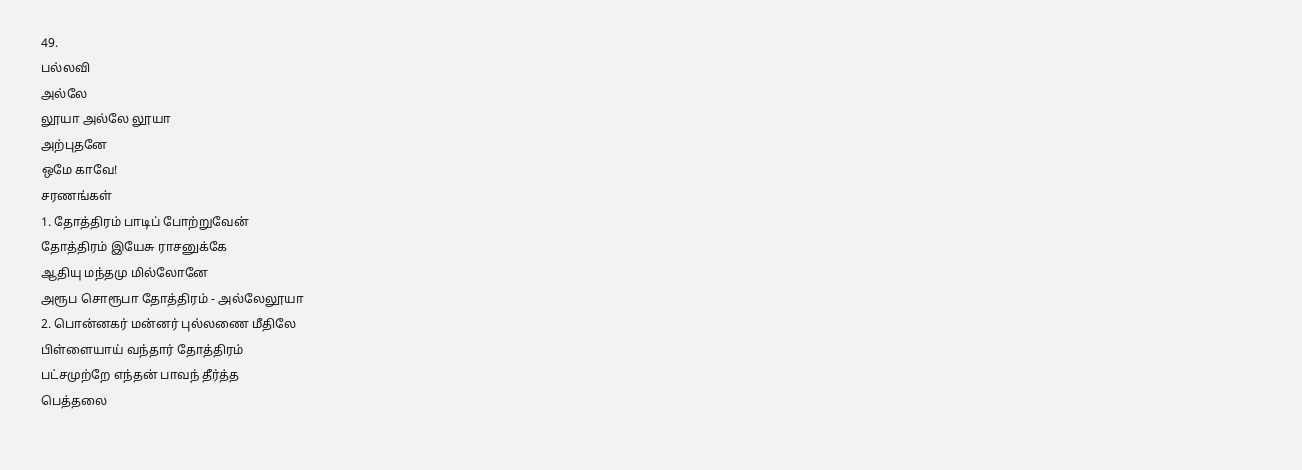49.
பல்லவி
அல்லே
லூயா அல்லே லூயா
அற்புதனே
ஒமே காவே!
சரணங்கள்
1. தோத்திரம் பாடிப் போற்றுவேன்
தோத்திரம் இயேசு ராசனுக்கே
ஆதியு மந்தமு மில்லோனே
அரூப சொரூபா தோத்திரம் - அல்லேலூயா
2. பொன்னகர் மன்னர் புல்லணை மீதிலே
பிள்ளையாய் வந்தார் தோத்திரம்
பட்சமுற்றே எந்தன் பாவந் தீர்த்த
பெத்தலை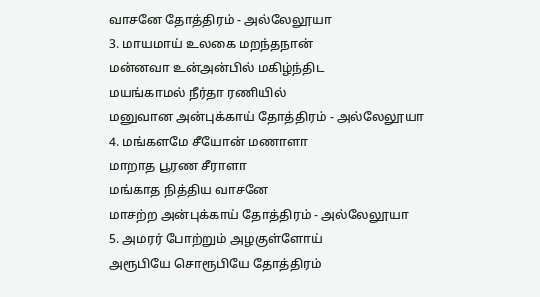வாசனே தோத்திரம் - அல்லேலூயா
3. மாயமாய் உலகை மறந்தநான்
மன்னவா உன்அன்பில் மகிழ்ந்திட
மயங்காமல் நீர்தா ரணியில்
மனுவான அன்புக்காய் தோத்திரம் - அல்லேலூயா
4. மங்களமே சீயோன் மணாளா
மாறாத பூரண சீராளா
மங்காத நித்திய வாசனே
மாசற்ற அன்புக்காய் தோத்திரம் - அல்லேலூயா
5. அமரர் போற்றும் அழகுள்ளோய்
அரூபியே சொரூபியே தோத்திரம்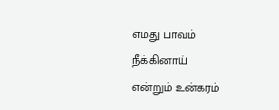எமது பாவம் நீக்கினாய்
என்றும் உன்கரம்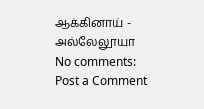ஆக்கினாய் - அல்லேலூயா
No comments:
Post a Comment